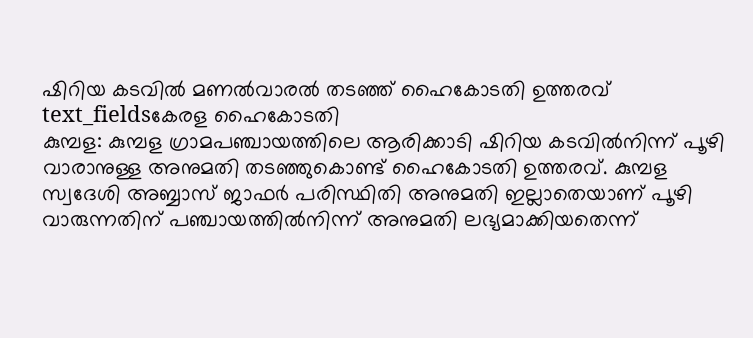ഷിറിയ കടവിൽ മണൽവാരൽ തടഞ്ഞ് ഹൈകോടതി ഉത്തരവ്
text_fieldsകേരള ഹൈകോടതി
കുമ്പള: കുമ്പള ഗ്രാമപഞ്ചായത്തിലെ ആരിക്കാടി ഷിറിയ കടവിൽനിന്ന് പൂഴി വാരാനുള്ള അനുമതി തടഞ്ഞുകൊണ്ട് ഹൈകോടതി ഉത്തരവ്. കുമ്പള സ്വദേശി അബ്ബാസ് ജാഫർ പരിസ്ഥിതി അനുമതി ഇല്ലാതെയാണ് പൂഴി വാരുന്നതിന് പഞ്ചായത്തിൽനിന്ന് അനുമതി ലഭ്യമാക്കിയതെന്ന്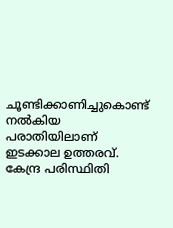ചൂണ്ടിക്കാണിച്ചുകൊണ്ട് നൽകിയ പരാതിയിലാണ് ഇടക്കാല ഉത്തരവ്.
കേന്ദ്ര പരിസ്ഥിതി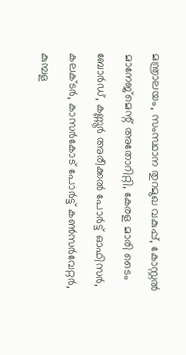മന്ത്രാലയം, സംസ്ഥാന തുറമുഖ വകുപ്പ്, കോസ്റ്റൽ മാനേജ്മെന്റ് അതോറിറ്റി, കേരള മാരി ടൈം ബോർഡ്, കണ്ണൂർ അരീക്കൽ പോർട്ട് ഓഫിസർ, കലക്ടർ, കാസർകോട് പോർട്ട് കൺസർവേറ്റർ, കുമ്പള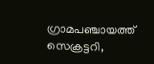ഗ്രാമപഞ്ചായത്ത് സെക്രട്ടറി,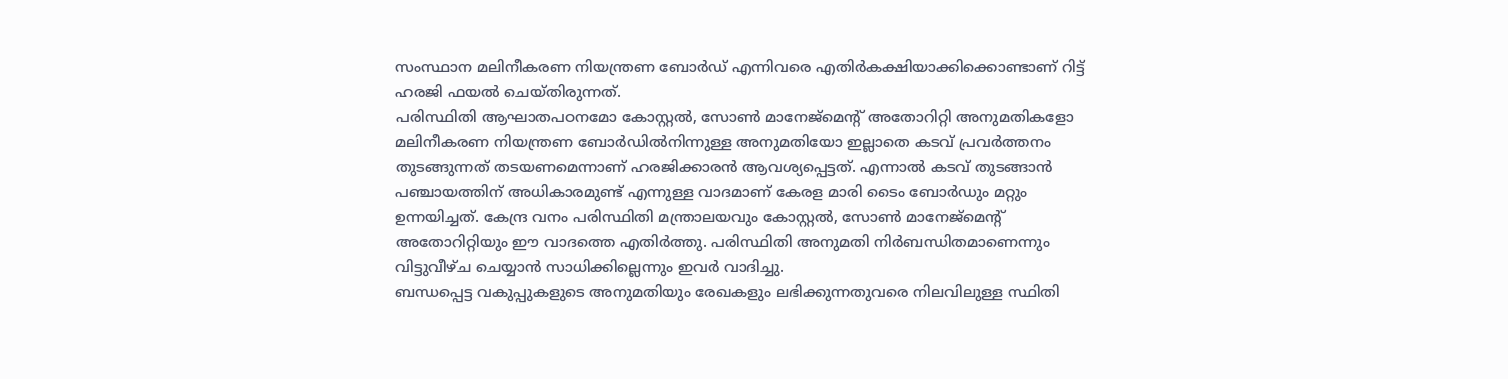സംസ്ഥാന മലിനീകരണ നിയന്ത്രണ ബോർഡ് എന്നിവരെ എതിർകക്ഷിയാക്കിക്കൊണ്ടാണ് റിട്ട് ഹരജി ഫയൽ ചെയ്തിരുന്നത്.
പരിസ്ഥിതി ആഘാതപഠനമോ കോസ്റ്റൽ, സോൺ മാനേജ്മെന്റ് അതോറിറ്റി അനുമതികളോ മലിനീകരണ നിയന്ത്രണ ബോർഡിൽനിന്നുള്ള അനുമതിയോ ഇല്ലാതെ കടവ് പ്രവർത്തനം തുടങ്ങുന്നത് തടയണമെന്നാണ് ഹരജിക്കാരൻ ആവശ്യപ്പെട്ടത്. എന്നാൽ കടവ് തുടങ്ങാൻ പഞ്ചായത്തിന് അധികാരമുണ്ട് എന്നുള്ള വാദമാണ് കേരള മാരി ടൈം ബോർഡും മറ്റും ഉന്നയിച്ചത്. കേന്ദ്ര വനം പരിസ്ഥിതി മന്ത്രാലയവും കോസ്റ്റൽ, സോൺ മാനേജ്മെന്റ് അതോറിറ്റിയും ഈ വാദത്തെ എതിർത്തു. പരിസ്ഥിതി അനുമതി നിർബന്ധിതമാണെന്നും വിട്ടുവീഴ്ച ചെയ്യാൻ സാധിക്കില്ലെന്നും ഇവർ വാദിച്ചു.
ബന്ധപ്പെട്ട വകുപ്പുകളുടെ അനുമതിയും രേഖകളും ലഭിക്കുന്നതുവരെ നിലവിലുള്ള സ്ഥിതി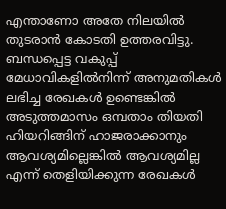എന്താണോ അതേ നിലയിൽ തുടരാൻ കോടതി ഉത്തരവിട്ടു. ബന്ധപ്പെട്ട വകുപ്പ് മേധാവികളിൽനിന്ന് അനുമതികൾ ലഭിച്ച രേഖകൾ ഉണ്ടെങ്കിൽ അടുത്തമാസം ഒമ്പതാം തിയതി ഹിയറിങ്ങിന് ഹാജരാക്കാനും ആവശ്യമില്ലെങ്കിൽ ആവശ്യമില്ല എന്ന് തെളിയിക്കുന്ന രേഖകൾ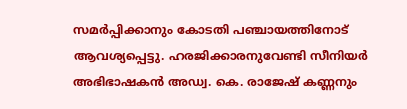സമർപ്പിക്കാനും കോടതി പഞ്ചായത്തിനോട് ആവശ്യപ്പെട്ടു. ഹരജിക്കാരനുവേണ്ടി സീനിയർ അഭിഭാഷകൻ അഡ്വ. കെ. രാജേഷ് കണ്ണനും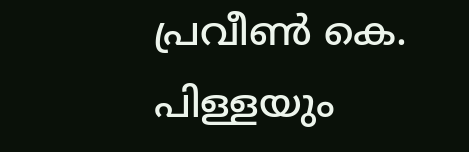പ്രവീൺ കെ. പിള്ളയും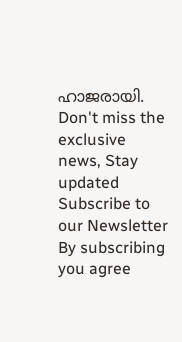ഹാജരായി.
Don't miss the exclusive news, Stay updated
Subscribe to our Newsletter
By subscribing you agree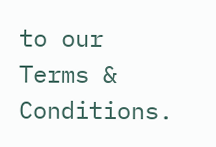to our Terms & Conditions.